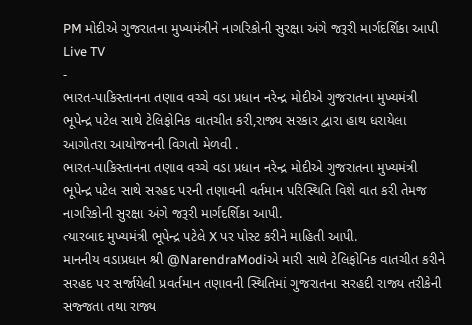PM મોદીએ ગુજરાતના મુખ્યમંત્રીને નાગરિકોની સુરક્ષા અંગે જરૂરી માર્ગદર્શિકા આપી
Live TV
-
ભારત-પાકિસ્તાનના તણાવ વચ્ચે વડા પ્રધાન નરેન્દ્ર મોદીએ ગુજરાતના મુખ્યમંત્રી ભૂપેન્દ્ર પટેલ સાથે ટેલિફોનિક વાતચીત કરી,રાજ્ય સરકાર દ્વારા હાથ ધરાયેલા આગોતરા આયોજનની વિગતો મેળવી .
ભારત-પાકિસ્તાનના તણાવ વચ્ચે વડા પ્રધાન નરેન્દ્ર મોદીએ ગુજરાતના મુખ્યમંત્રી ભૂપેન્દ્ર પટેલ સાથે સરહદ પરની તણાવની વર્તમાન પરિસ્થિતિ વિશે વાત કરી તેમજ નાગરિકોની સુરક્ષા અંગે જરૂરી માર્ગદર્શિકા આપી.
ત્યારબાદ મુખ્યમંત્રી ભૂપેન્દ્ર પટેલે X પર પોસ્ટ કરીને માહિતી આપી.
માનનીય વડાપ્રધાન શ્રી @NarendraModiએ મારી સાથે ટેલિફોનિક વાતચીત કરીને સરહદ પર સર્જાયેલી પ્રવર્તમાન તણાવની સ્થિતિમાં ગુજરાતના સરહદી રાજ્ય તરીકેની સજ્જતા તથા રાજ્ય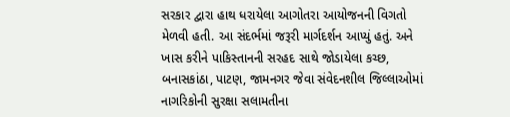સરકાર દ્વારા હાથ ધરાયેલા આગોતરા આયોજનની વિગતો મેળવી હતી. આ સંદર્ભમાં જરૂરી માર્ગદર્શન આપ્યું હતું. અને ખાસ કરીને પાકિસ્તાનની સરહદ સાથે જોડાયેલા કચ્છ, બનાસકાંઠા, પાટણ, જામનગર જેવા સંવેદનશીલ જિલ્લાઓમાં નાગરિકોની સુરક્ષા સલામતીના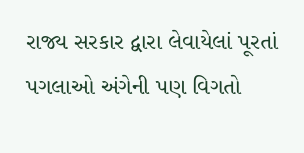રાજ્ય સરકાર દ્વારા લેવાયેલાં પૂરતાં પગલાઓ અંગેની પણ વિગતો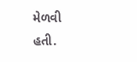મેળવી હતી.